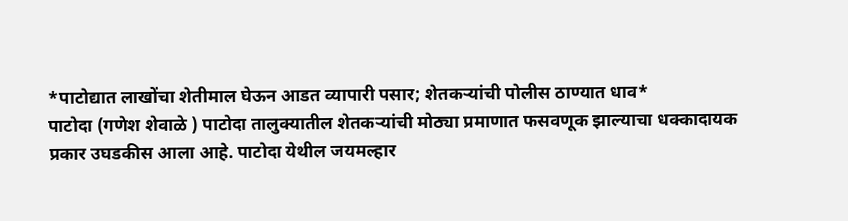*पाटोद्यात लाखोंचा शेतीमाल घेऊन आडत व्यापारी पसार; शेतकऱ्यांची पोलीस ठाण्यात धाव*
पाटोदा (गणेश शेवाळे ) पाटोदा तालुक्यातील शेतकऱ्यांची मोठ्या प्रमाणात फसवणूक झाल्याचा धक्कादायक प्रकार उघडकीस आला आहे. पाटोदा येथील जयमल्हार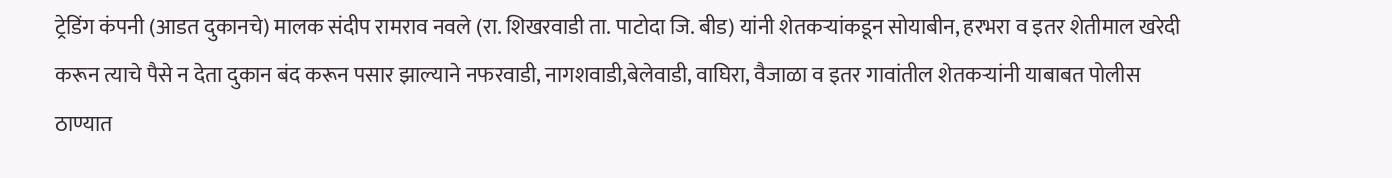ट्रेडिंग कंपनी (आडत दुकानचे) मालक संदीप रामराव नवले (रा. शिखरवाडी ता. पाटोदा जि. बीड) यांनी शेतकऱ्यांकडून सोयाबीन, हरभरा व इतर शेतीमाल खरेदी करून त्याचे पैसे न देता दुकान बंद करून पसार झाल्याने नफरवाडी, नागशवाडी,बेलेवाडी, वाघिरा, वैजाळा व इतर गावांतील शेतकऱ्यांनी याबाबत पोलीस ठाण्यात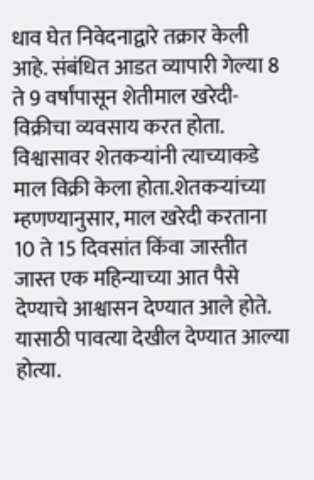धाव घेत निवेदनाद्वारे तक्रार केली आहे. संबंधित आडत व्यापारी गेल्या 8 ते 9 वर्षांपासून शेतीमाल खरेदी-विक्रीचा व्यवसाय करत होता. विश्वासावर शेतकऱ्यांनी त्याच्याकडे माल विक्री केला होता.शेतकऱ्यांच्या म्हणण्यानुसार, माल खरेदी करताना 10 ते 15 दिवसांत किंवा जास्तीत जास्त एक महिन्याच्या आत पैसे देण्याचे आश्वासन देण्यात आले होते. यासाठी पावत्या देखील देण्यात आल्या होत्या.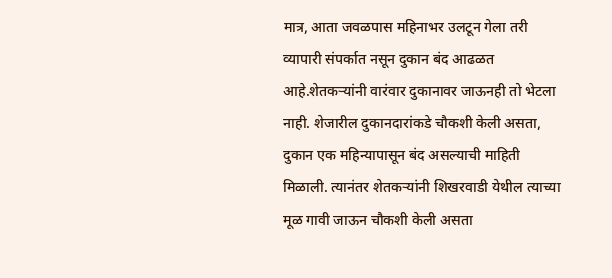मात्र, आता जवळपास महिनाभर उलटून गेला तरी व्यापारी संपर्कात नसून दुकान बंद आढळत आहे.शेतकऱ्यांनी वारंवार दुकानावर जाऊनही तो भेटला नाही. शेजारील दुकानदारांकडे चौकशी केली असता, दुकान एक महिन्यापासून बंद असल्याची माहिती मिळाली. त्यानंतर शेतकऱ्यांनी शिखरवाडी येथील त्याच्या मूळ गावी जाऊन चौकशी केली असता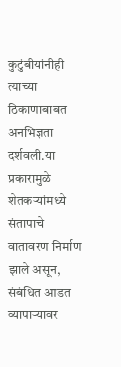कुटुंबीयांनीही त्याच्या ठिकाणाबाबत अनभिज्ञता दर्शवली.या प्रकारामुळे शेतकऱ्यांमध्ये संतापाचे वातावरण निर्माण झाले असून, संबंधित आडत व्यापाऱ्यावर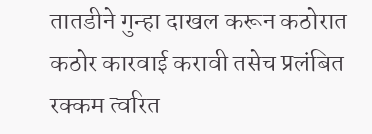तातडीने गुन्हा दाखल करून कठोरात कठोर कारवाई करावी तसेच प्रलंबित रक्कम त्वरित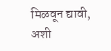मिळवून द्यावी, अशी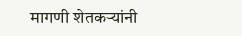मागणी शेतकऱ्यांनी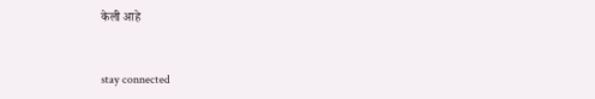केली आहे


stay connected